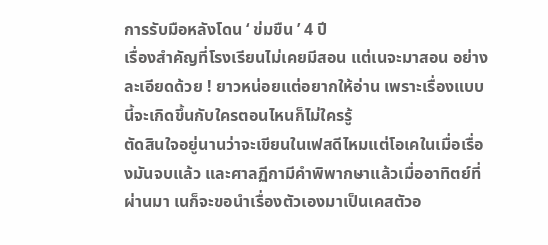การรับมือหลังโดน ‘ ข่มขืน ’ 4 ปี
เรื่องสำคัญที่โรงเรียนไม่เคยมีสอน แต่เนจะมาสอน อย่างละเอียดด้วย ! ยาวหน่อยแต่อยากให้อ่าน เพราะเรื่องแบบนี้จะเกิดขึ้นกับใครตอนไหนก็ไม่ใครรู้
ตัดสินใจอยู่นานว่าจะเขียนในเฟสดีไหมแต่โอเคในเมื่อเรื่องมันจบแล้ว และศาลฏีกามีคำพิพากษาแล้วเมื่ออาทิตย์ที่ผ่านมา เนก็จะขอนำเรื่องตัวเองมาเป็นเคสตัวอ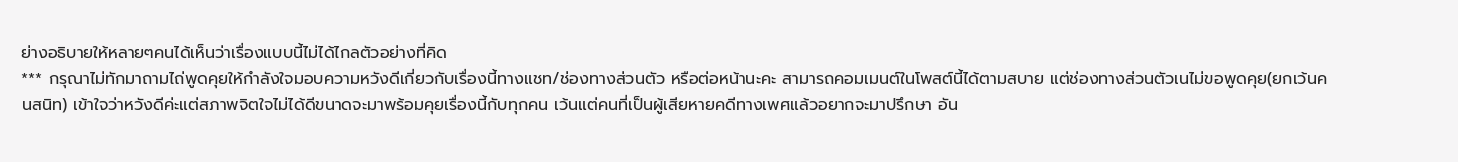ย่างอธิบายให้หลายๆคนได้เห็นว่าเรื่องแบบนี้ไม่ได้ไกลตัวอย่างที่คิด
*** กรุณาไม่ทักมาถามไถ่พูดคุยให้กำลังใจมอบความหวังดีเกี่ยวกับเรื่องนี้ทางแชท/ช่องทางส่วนตัว หรือต่อหน้านะคะ สามารถคอมเมนต์ในโพสต์นี้ได้ตามสบาย แต่ช่องทางส่วนตัวเนไม่ขอพูดคุย(ยกเว้นคนสนิท) เข้าใจว่าหวังดีค่ะแต่สภาพจิตใจไม่ได้ดีขนาดจะมาพร้อมคุยเรื่องนี้กับทุกคน เว้นแต่คนที่เป็นผู้เสียหายคดีทางเพศแล้วอยากจะมาปรึกษา อัน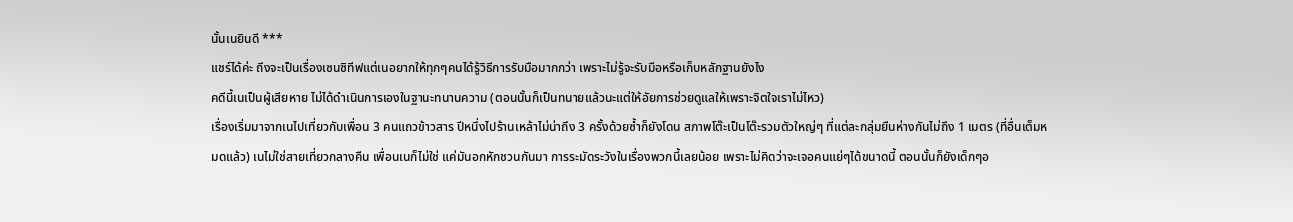นั้นเนยินดี ***
แชร์ได้ค่ะ ถึงจะเป็นเรื่องเซนซิทีฟแต่เนอยากให้ทุกๆคนได้รู้วิธีการรับมือมากกว่า เพราะไม่รู้จะรับมือหรือเก็บหลักฐานยังไง
คดีนี้เนเป็นผู้เสียหาย ไม่ได้ดำเนินการเองในฐานะทนานความ (ตอนนั้นก็เป็นทนายแล้วนะแต่ให้อัยการช่วยดูแลให้เพราะจิตใจเราไม่ไหว)
เรื่องเริ่มมาจากเนไปเที่ยวกับเพื่อน 3 คนแถวข้าวสาร ปีหนึ่งไปร้านเหล้าไม่น่าถึง 3 ครั้งด้วยซ้ำก็ยังโดน สภาพโต๊ะเป็นโต๊ะรวมตัวใหญ่ๆ ที่แต่ละกลุ่มยืนห่างกันไม่ถึง 1 เมตร (ที่อื่นเต็มหมดแล้ว) เนไม่ใช่สายเที่ยวกลางคืน เพื่อนเนก็ไม่ใช่ แค่มันอกหักชวนกันมา การระมัดระวังในเรื่องพวกนี้เลยน้อย เพราะไม่คิดว่าจะเจอคนแย่ๆได้ขนาดนี้ ตอนนั้นก็ยังเด็กๆอ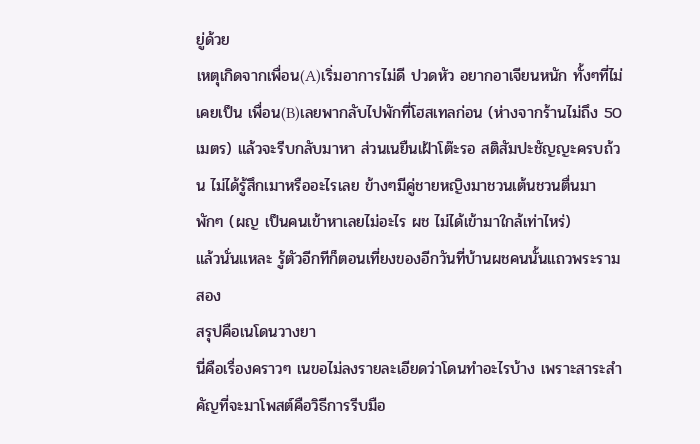ยู่ด้วย
เหตุเกิดจากเพื่อน(A)เริ่มอาการไม่ดี ปวดหัว อยากอาเจียนหนัก ทั้งๆที่ไม่เคยเป็น เพื่อน(B)เลยพากลับไปพักที่โฮสเทลก่อน (ห่างจากร้านไม่ถึง 50 เมตร) แล้วจะรีบกลับมาหา ส่วนเนยืนเฝ้าโต๊ะรอ สติสัมปะชัญญะครบถ้วน ไม่ได้รู้สึกเมาหรืออะไรเลย ข้างๆมีคู่ชายหญิงมาชวนเต้นชวนตื่นมาพักๆ (ผญ เป็นคนเข้าหาเลยไม่อะไร ผช ไม่ได้เข้ามาใกล้เท่าไหร่)
แล้วนั่นแหละ รู้ตัวอีกทีก็ตอนเที่ยงของอีกวันที่บ้านผชคนนั้นแถวพระรามสอง
สรุปคือเนโดนวางยา
นี่คือเรื่องคราวๆ เนขอไม่ลงรายละเอียดว่าโดนทำอะไรบ้าง เพราะสาระสำคัญที่จะมาโพสต์คือวิธีการรีบมือ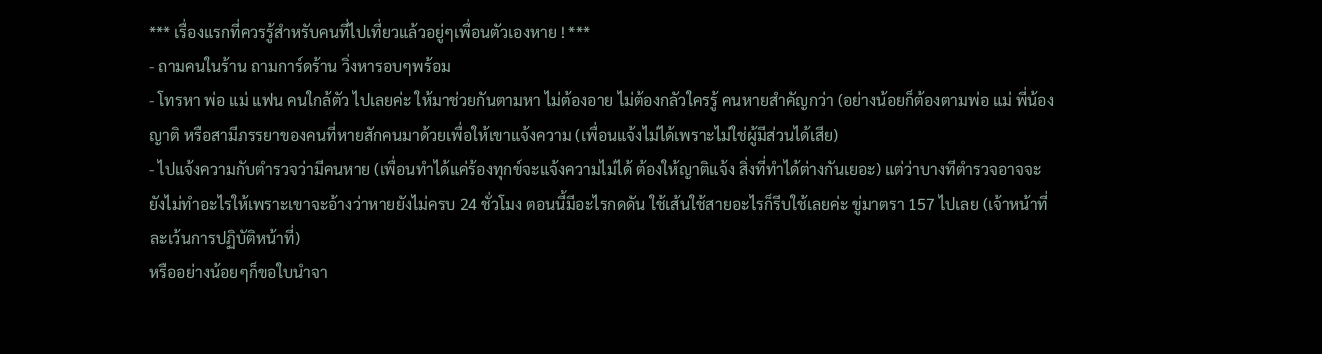*** เรื่องแรกที่ควรรู้สำหรับคนที่ไปเที่ยวแล้วอยู่ๆเพื่อนตัวเองหาย ! ***
- ถามคนในร้าน ถามการ์ดร้าน วิ่งหารอบๆพร้อม
- โทรหา พ่อ แม่ แฟน คนใกล้ตัว ไปเลยค่ะ ให้มาช่วยกันตามหา ไม่ต้องอาย ไม่ต้องกลัวใครรู้ คนหายสำคัญกว่า (อย่างน้อยก็ต้องตามพ่อ แม่ พี่น้อง ญาติ หรือสามีภรรยาของคนที่หายสักคนมาด้วยเพื่อให้เขาแจ้งความ (เพื่อนแจ้งไม่ได้เพราะไม่ใช่ผู้มีส่วนได้เสีย)
- ไปแจ้งความกับตำรวจว่ามีคนหาย (เพื่อนทำได้แค่ร้องทุกข์จะแจ้งความไม่ได้ ต้องให้ญาติแจ้ง สิ่งที่ทำได้ต่างกันเยอะ) แต่ว่าบางทีตำรวจอาจจะยังไม่ทำอะไรให้เพราะเขาจะอ้างว่าหายยังไม่ครบ 24 ชั่วโมง ตอนนี้มีอะไรกดดัน ใช้เส้นใช้สายอะไรก็รีบใช้เลยค่ะ ขู่มาตรา 157 ไปเลย (เจ้าหน้าที่ละเว้นการปฏิบัติหน้าที่)
หรืออย่างน้อยๆก็ขอใบนำจา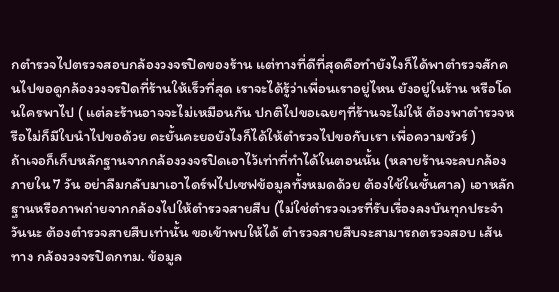กตำรวจไปตรวจสอบกล้องวงจรปิดของร้าน แต่ทางที่ดีที่สุดคือทำยังไงก็ได้พาตำรวจสักคนไปขอดูกล้องวงจรปิดที่ร้านให้เร็วที่สุด เราจะได้รู้ว่าเพื่อนเราอยู่ไหน ยังอยู่ในร้าน หรือโดนใครพาไป ( แต่ละร้านอาจจะไม่เหมือนกัน ปกติไปขอเฉยๆที่ร้านจะไม่ให้ ต้องพาตำรวจหรือไม่ก็มีใบนำไปขอด้วย คะยั้นคะยอยังไงก็ได้ให้ตำรวจไปขอกับเรา เพื่อความชัวร์ )
ถ้าเจอก็เก็บหลักฐานจากกล้องวงจรปิดเอาไว้เท่าที่ทำได้ในตอนนั้น (หลายร้านจะลบกล้องภายใน 7 วัน อย่าลืมกลับมาเอาไดร์ฟไปเซฟข้อมูลทั้งหมดด้วย ต้องใช้ในชั้นศาล) เอาหลักฐานหรือภาพถ่ายจากกล้องไปให้ตำรวจสายสืบ (ไม่ใช่ตำรวจเวรที่รับเรื่องลงบันทุกประจำวันนะ ต้องตำรวจสายสืบเท่านั้น ขอเข้าพบให้ได้ ตำรวจสายสืบจะสามารถตรวจสอบ เส้นทาง กล้องวงจรปิดกทม. ข้อมูล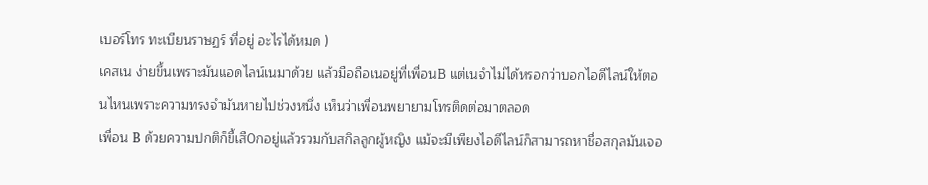เบอร์โทร ทะเบียนราษฏร์ ที่อยู่ อะไรได้หมด )
เคสเน ง่ายขึ้นเพราะมันแอดไลน์เนมาด้วย แล้วมือถือเนอยู่ที่เพื่อนB แต่เนจำไม่ได้หรอกว่าบอกไอดีไลน์ให้ตอนไหนเพราะความทรงจำมันหายไปช่วงหนึ่ง เห็นว่าเพื่อนพยายามโทรติดต่อมาตลอด
เพื่อน B ด้วยความปกติก็ขี้เสื0กอยู่แล้วรวมกับสกิลลูกผู้หญิง แม้จะมีเพียงไอดีไลน์ก็สามารถหาชื่อสกุลมันเจอ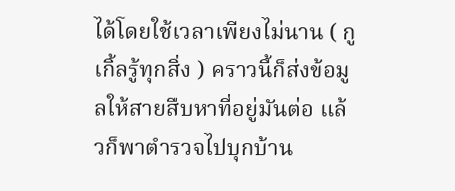ได้โดยใช้เวลาเพียงไม่นาน ( กูเกิ้ลรู้ทุกสิ่ง ) คราวนี้ก็ส่งข้อมูลให้สายสืบหาที่อยู่มันต่อ แล้วก็พาตำรวจไปบุกบ้าน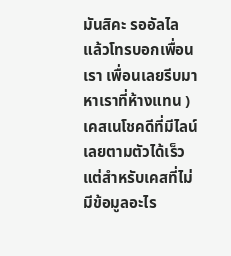มันสิคะ รออัลไล
แล้วโทรบอกเพื่อนเรา เพื่อนเลยรีบมาหาเราที่ห้างแทน )
เคสเนโชคดีที่มีไลน์เลยตามตัวได้เร็ว แต่สำหรับเคสที่ไม่มีข้อมูลอะไร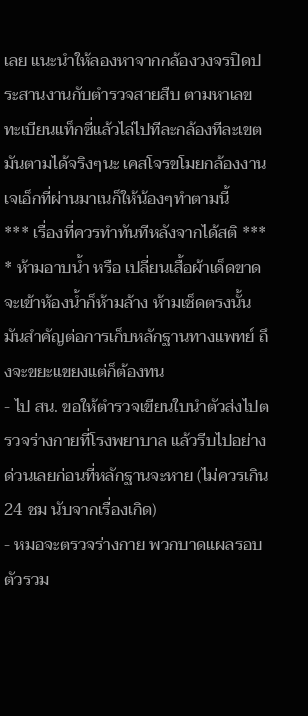เลย แนะนำให้ลองหาจากกล้องวงจรปิดประสานงานกับตำรวจสายสืบ ตามหาเลขทะเบียนแท็กซี่แล้วไล่ไปทีละกล้องทีละเขต มันตามได้จริงๆนะ เคสโจรขโมยกล้องงานเจเอ็กที่ผ่านมาเนก็ให้น้องๆทำตามนี้
*** เรื่องที่ควรทำทันทีหลังจากได้สติ ***
* ห้ามอาบน้ำ หรือ เปลี่ยนเสื้อผ้าเด็ดขาด จะเข้าห้องน้ำก็ห้ามล้าง ห้ามเช็ดตรงนั้น มันสำคัญต่อการเก็บหลักฐานทางแพทย์ ถึงจะขยะแขยงแต่ก็ต้องทน
- ไป สน. ขอให้ตำรวจเขียนใบนำตัวส่งไปตรวจร่างกายที่โรงพยาบาล แล้วรีบไปอย่างด่วนเลยก่อนที่หลักฐานจะหาย (ไม่ควรเกิน 24 ชม นับจากเรื่องเกิด)
- หมอจะตรวจร่างกาย พวกบาดแผลรอบตัวรวม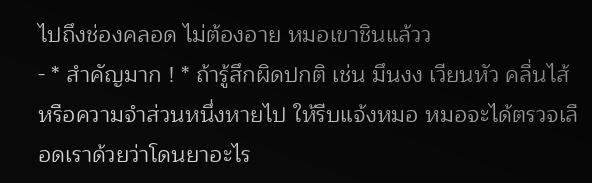ไปถึงช่องคลอด ไม่ต้องอาย หมอเขาชินแล้วว
- * สำคัญมาก ! * ถ้ารู้สึกผิดปกติ เช่น มึนงง เวียนหัว คลื่นไส้ หรือความจำส่วนหนึ่งหายไป ให้รีบแจ้งหมอ หมอจะได้ตรวจเลือดเราด้วยว่าโดนยาอะไร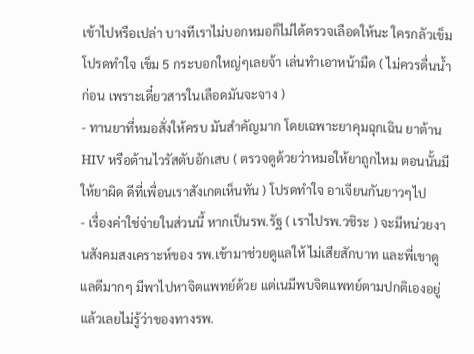เข้าไปหรือเปล่า บางทีเราไม่บอกหมอก็ไม่ได้ตรวจเลือดให้นะ ใครกลัวเข็มโปรดทำใจ เข็ม 5 กระบอกใหญ่ๆเลยจ้า เล่นทำเอาหน้ามืด ( ไม่ควรดื่นน้ำก่อน เพราะเดี๋ยวสารในเลือดมันจะจาง )
- ทานยาที่หมอสั่งให้ครบ มันสำคัญมาก โดยเฉพาะยาคุมฉุกเฉิน ยาต้านHIV หรือต้านไวรัสตับอักเสบ ( ตรวจดูด้วยว่าหมอให้ยาถูกไหม ตอนนั้นมีให้ยาผิด ดีที่เพื่อนเราสังเกตเห็นทัน ) โปรดทำใจ อาเจียนกันยาวๆไป
- เรื่องค่าใช่จ่ายในส่วนนี้ หากเป็นรพ.รัฐ ( เราไปรพ.วชิระ ) จะมีหน่วยงานสังคมสงเคราะห์ของ รพ.เข้ามาช่วยดูแลให้ ไม่เสียสักบาท และพี่เขาดูแลดีมากๆ มีพาไปหาจิตแพทย์ด้วย แต่เนมีพบจิตแพทย์ตามปกติเองอยู่แล้วเลยไม่รู้ว่าของทางรพ.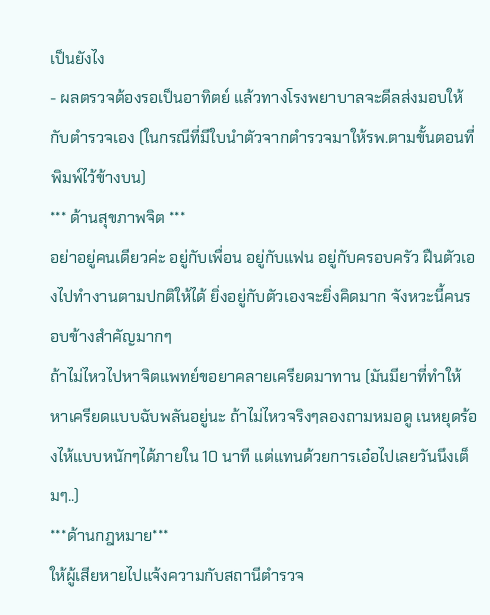เป็นยังไง
- ผลตรวจต้องรอเป็นอาทิตย์ แล้วทางโรงพยาบาลจะดีลส่งมอบให้กับตำรวจเอง (ในกรณีที่มีใบนำตัวจากตำรวจมาให้รพ.ตามขั้นตอนที่พิมพ์ไว้ข้างบน)
*** ด้านสุขภาพจิต ***
อย่าอยู่คนเดียวค่ะ อยู่กับเพื่อน อยู่กับแฟน อยู่กับครอบครัว ฝืนตัวเองไปทำงานตามปกติให้ได้ ยิ่งอยู่กับตัวเองจะยิ่งคิดมาก จังหวะนี้คนรอบข้างสำคัญมากๆ
ถ้าไม่ไหวไปหาจิตแพทย์ขอยาคลายเครียดมาทาน (มันมียาที่ทำให้หาเครียดแบบฉับพลันอยู่นะ ถ้าไม่ไหวจริงๆลองถามหมอดู เนหยุดร้องไห้แบบหนักๆได้ภายใน 10 นาที แต่แทนด้วยการเอ๋อไปเลยวันนึงเต็มๆ..)
***ด้านกฎหมาย***
ให้ผู้เสียหายไปแจ้งความกับสถานีตำรวจ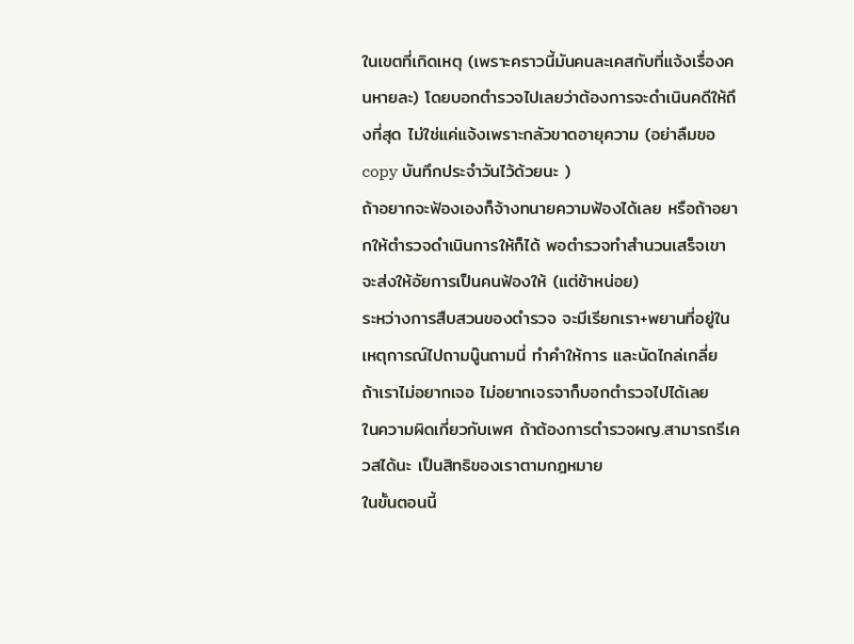ในเขตที่เกิดเหตุ (เพราะคราวนี้มันคนละเคสกับที่แจ้งเรื่องคนหายละ) โดยบอกตำรวจไปเลยว่าต้องการจะดำเนินคดีให้ถึงที่สุด ไม่ใช่แค่แจ้งเพราะกลัวขาดอายุความ (อย่าลืมขอ copy บันทึกประจำวันไว้ด้วยนะ )
ถ้าอยากจะฟ้องเองก็จ้างทนายความฟ้องได้เลย หรือถ้าอยากให้ตำรวจดำเนินการให้ก็ได้ พอตำรวจทำสำนวนเสร็จเขาจะส่งให้อัยการเป็นคนฟ้องให้ (แต่ช้าหน่อย)
ระหว่างการสืบสวนของตำรวจ จะมีเรียกเรา+พยานที่อยู่ในเหตุการณ์ไปถามนู๊นถามนี่ ทำคำให้การ และนัดไกล่เกลี่ย ถ้าเราไม่อยากเจอ ไม่อยากเจรจาก็บอกตำรวจไปได้เลย
ในความผิดเกี่ยวกับเพศ ถ้าต้องการตำรวจผญ.สามารถรีเควสได้นะ เป็นสิทธิของเราตามกฎหมาย
ในขั้นตอนนี้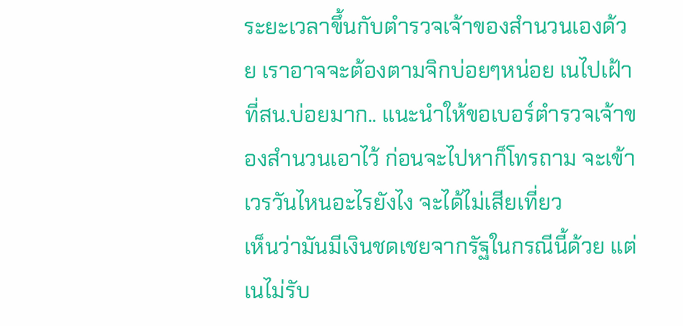ระยะเวลาขึ้นกับตำรวจเจ้าของสำนวนเองด้วย เราอาจจะต้องตามจิกบ่อยๆหน่อย เนไปเฝ้าที่สน.บ่อยมาก.. แนะนำให้ขอเบอร์ตำรวจเจ้าของสำนวนเอาไว้ ก่อนจะไปหาก็โทรถาม จะเข้าเวรวันไหนอะไรยังไง จะได้ไม่เสียเที่ยว
เห็นว่ามันมีเงินชดเชยจากรัฐในกรณีนี้ด้วย แต่เนไม่รับ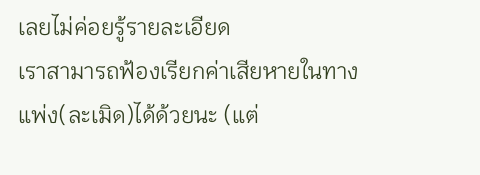เลยไม่ค่อยรู้รายละเอียด
เราสามารถฟ้องเรียกค่าเสียหายในทางแพ่ง(ละเมิด)ได้ด้วยนะ (แต่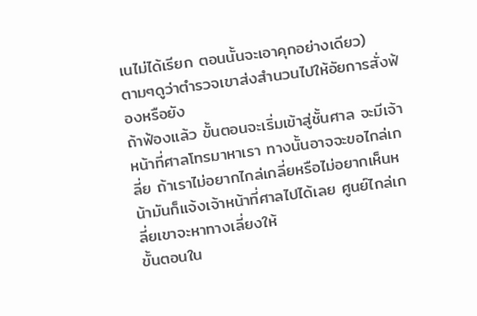เนไม่ได้เรียก ตอนนั้นจะเอาคุกอย่างเดียว)
ตามๆดูว่าตำรวจเขาส่งสำนวนไปให้อัยการสั่งฟ้องหรือยัง
ถ้าฟ้องแล้ว ขั้นตอนจะเริ่มเข้าสู่ชั้นศาล จะมีเจ้าหน้าที่ศาลโทรมาหาเรา ทางนั้นอาจจะขอไกล่เกลี่ย ถ้าเราไม่อยากไกล่เกลี่ยหรือไม่อยากเห็นหน้ามันก็แจ้งเจ้าหน้าที่ศาลไปได้เลย ศูนย์ไกล่เกลี่ยเขาจะหาทางเลี่ยงให้
ขั้นตอนใน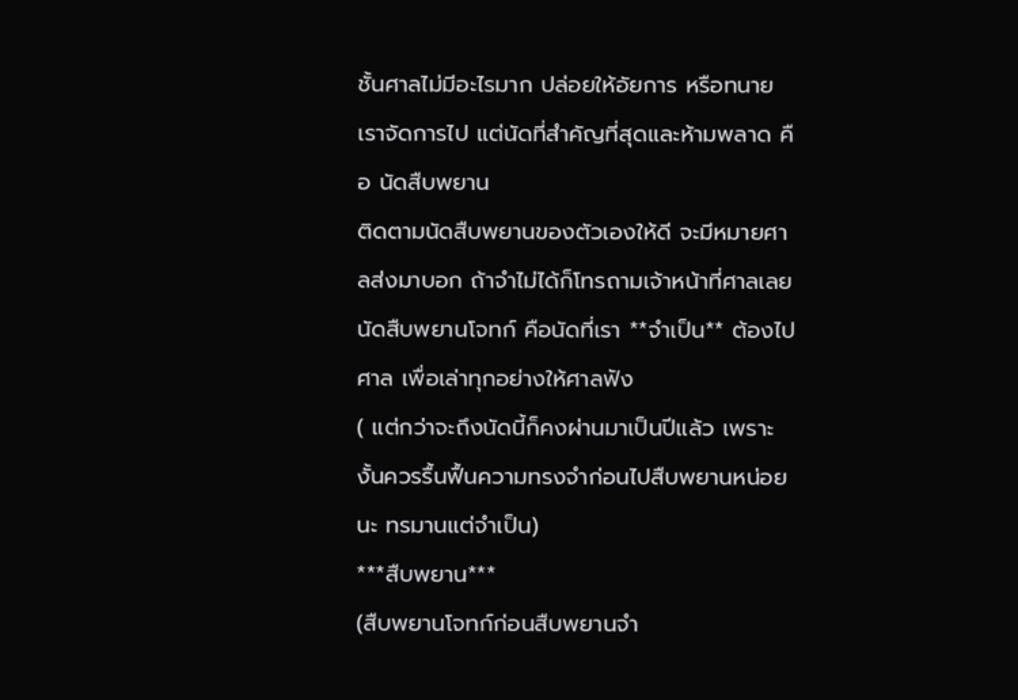ชั้นศาลไม่มีอะไรมาก ปล่อยให้อัยการ หรือทนายเราจัดการไป แต่นัดที่สำคัญที่สุดและห้ามพลาด คือ นัดสืบพยาน
ติดตามนัดสืบพยานของตัวเองให้ดี จะมีหมายศาลส่งมาบอก ถ้าจำไม่ได้ก็โทรถามเจ้าหน้าที่ศาลเลย
นัดสืบพยานโจทก์ คือนัดที่เรา **จำเป็น** ต้องไปศาล เพื่อเล่าทุกอย่างให้ศาลฟัง
( แต่กว่าจะถึงนัดนี้ก็คงผ่านมาเป็นปีแล้ว เพราะงั้นควรรื้นฟื้นความทรงจำก่อนไปสืบพยานหน่อยนะ ทรมานแต่จำเป็น)
***สืบพยาน***
(สืบพยานโจทก์ก่อนสืบพยานจำ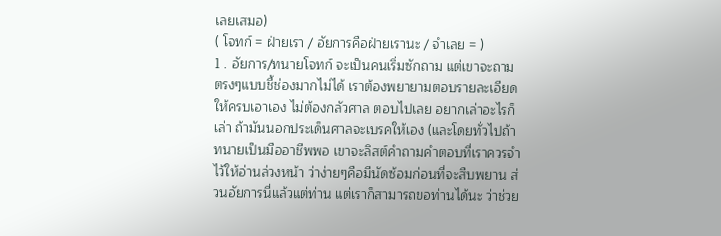เลยเสมอ)
( โจทก์ = ฝ่ายเรา / อัยการคือฝ่ายเรานะ / จำเลย = )
1 . อัยการ/ทนายโจทก์ จะเป็นคนเริ่มซักถาม แต่เขาจะถามตรงๆแบบชี้ช่องมากไม่ได้ เราต้องพยายามตอบรายละเอียดให้ครบเอาเอง ไม่ต้องกลัวศาล ตอบไปเลย อยากเล่าอะไรก็เล่า ถ้ามันนอกประเด็นศาลจะเบรคให้เอง (และโดยทั่วไปถ้าทนายเป็นมืออาชีพพอ เขาจะลิสต์คำถามคำตอบที่เราควรจำไว้ให้อ่านล่วงหน้า ว่าง่ายๆคือมีนัดซ้อมก่อนที่จะสืบพยาน ส่วนอัยการนี่แล้วแต่ท่าน แต่เราก็สามารถขอท่านได้นะ ว่าช่วย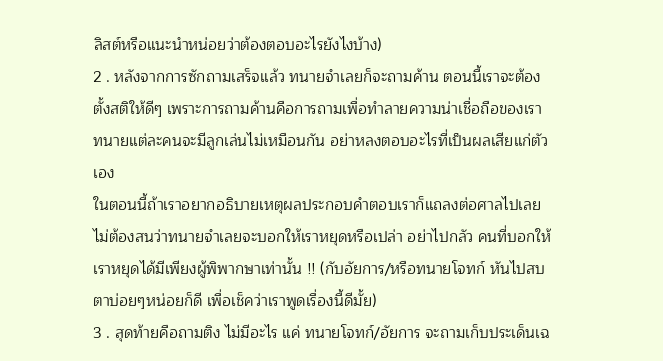ลิสต์หรือแนะนำหน่อยว่าต้องตอบอะไรยังไงบ้าง)
2 . หลังจากการซักถามเสร็จแล้ว ทนายจำเลยก็จะถามค้าน ตอนนี้เราจะต้องตั้งสติให้ดีๆ เพราะการถามค้านคือการถามเพื่อทำลายความน่าเชื่อถือของเรา ทนายแต่ละคนจะมีลูกเล่นไม่เหมือนกัน อย่าหลงตอบอะไรที่เป็นผลเสียแก่ตัวเอง
ในตอนนี้ถ้าเราอยากอธิบายเหตุผลประกอบคำตอบเราก็แถลงต่อศาลไปเลย
ไม่ต้องสนว่าทนายจำเลยจะบอกให้เราหยุดหรือเปล่า อย่าไปกลัว คนที่บอกให้เราหยุดได้มีเพียงผู้พิพากษาเท่านั้น !! (กับอัยการ/หรือทนายโจทก์ หันไปสบตาบ่อยๆหน่อยก็ดี เพื่อเช็คว่าเราพูดเรื่องนี้ดีมั้ย)
3 . สุดท้ายคือถามติง ไม่มีอะไร แค่ ทนายโจทก์/อัยการ จะถามเก็บประเด็นเฉ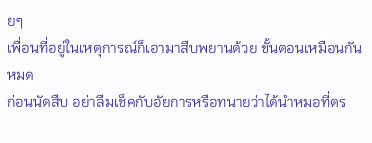ยๆ
เพื่อนที่อยู่ในเหตุการณ์ก็เอามาสืบพยานด้วย ขั้นตอนเหมือนกันหมด
ก่อนนัดสืบ อย่าลืมเช็คกับอัยการหรือทนายว่าได้นำหมอที่ตร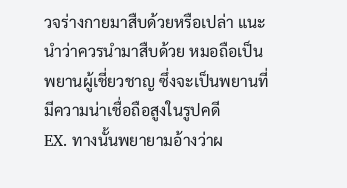วจร่างกายมาสืบด้วยหรือเปล่า แนะนำว่าควรนำมาสืบด้วย หมอถือเป็นพยานผู้เชี่ยวชาญ ซึ่งจะเป็นพยานที่มีความน่าเชื่อถือสูงในรูปคดี
EX. ทางนั้นพยายามอ้างว่าผ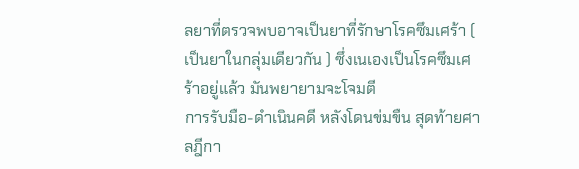ลยาที่ตรวจพบอาจเป็นยาที่รักษาโรคซึมเศร้า ( เป็นยาในกลุ่มเดียวกัน ) ซึ่งเนเองเป็นโรคซึมเศร้าอยู่แล้ว มันพยายามจะโจมตี
การรับมือ-ดำเนินคดี หลังโดนข่มขืน สุดท้ายศาลฎีกา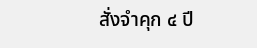สั่งจำคุก ๔ ปี